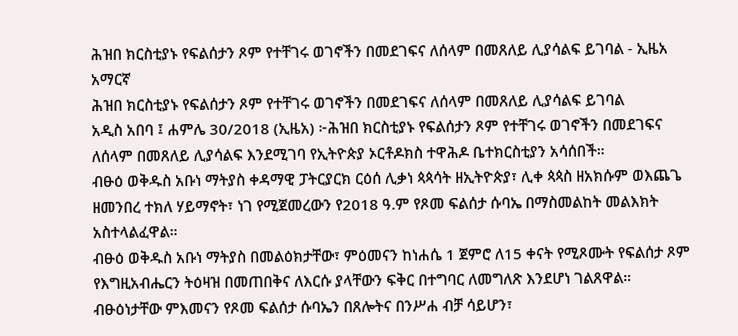ሕዝበ ክርስቲያኑ የፍልሰታን ጾም የተቸገሩ ወገኖችን በመደገፍና ለሰላም በመጸለይ ሊያሳልፍ ይገባል - ኢዜአ አማርኛ
ሕዝበ ክርስቲያኑ የፍልሰታን ጾም የተቸገሩ ወገኖችን በመደገፍና ለሰላም በመጸለይ ሊያሳልፍ ይገባል
አዲስ አበባ ፤ ሐምሌ 30/2018 (ኢዜአ) ፦ሕዝበ ክርስቲያኑ የፍልሰታን ጾም የተቸገሩ ወገኖችን በመደገፍና ለሰላም በመጸለይ ሊያሳልፍ እንደሚገባ የኢትዮጵያ ኦርቶዶክስ ተዋሕዶ ቤተክርስቲያን አሳሰበች።
ብፁዕ ወቅዱስ አቡነ ማትያስ ቀዳማዊ ፓትርያርክ ርዕሰ ሊቃነ ጳጳሳት ዘኢትዮጵያ፣ ሊቀ ጳጳስ ዘአክሱም ወእጨጌ ዘመንበረ ተክለ ሃይማኖት፣ ነገ የሚጀመረውን የ2018 ዓ.ም የጾመ ፍልሰታ ሱባኤ በማስመልከት መልእክት አስተላልፈዋል።
ብፁዕ ወቅዱስ አቡነ ማትያስ በመልዕክታቸው፣ ምዕመናን ከነሐሴ 1 ጀምሮ ለ15 ቀናት የሚጾሙት የፍልሰታ ጾም የእግዚአብሔርን ትዕዛዝ በመጠበቅና ለእርሱ ያላቸውን ፍቅር በተግባር ለመግለጽ እንደሆነ ገልጸዋል።
ብፁዕነታቸው ምእመናን የጾመ ፍልሰታ ሱባኤን በጸሎትና በንሥሐ ብቻ ሳይሆን፣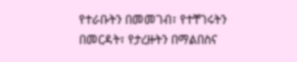የተራቡትን በመመገብ፣ የተቸገሩትን በመርዳት፣ የታረዙትን በማልበስና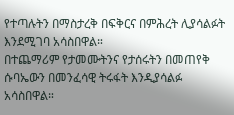የተጣሉትን በማስታረቅ በፍቅርና በምሕረት ሊያሳልፉት እንደሚገባ አሳስበዋል።
በተጨማሪም የታመሙትንና የታሰሩትን በመጠየቅ ሱባኤውን በመንፈሳዊ ትሩፋት እንዲያሳልፉ አሳስበዋል።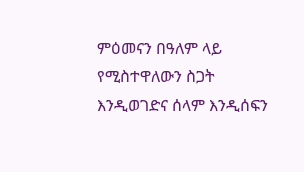ምዕመናን በዓለም ላይ የሚስተዋለውን ስጋት እንዲወገድና ሰላም እንዲሰፍን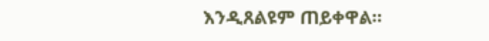እንዲጸልዩም ጠይቀዋል።